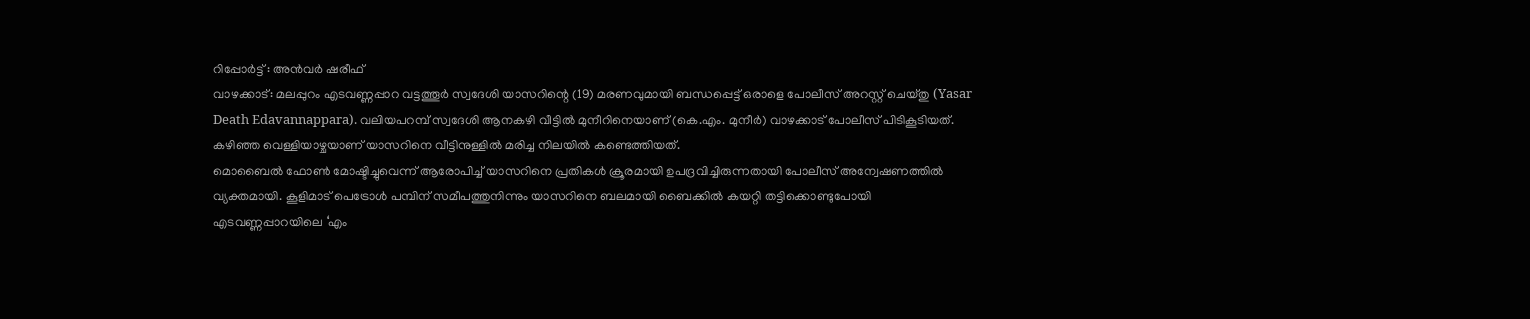റിപ്പോർട്ട് : അൻവർ ഷരീഫ്
വാഴക്കാട്: മലപ്പുറം എടവണ്ണപ്പാറ വട്ടത്തൂർ സ്വദേശി യാസറിന്റെ (19) മരണവുമായി ബന്ധപ്പെട്ട് ഒരാളെ പോലീസ് അറസ്റ്റ് ചെയ്തു (Yasar Death Edavannappara). വലിയപറമ്പ് സ്വദേശി ആനകഴി വീട്ടിൽ മുനീറിനെയാണ് (കെ.എം. മുനീർ) വാഴക്കാട് പോലീസ് പിടികൂടിയത്. കഴിഞ്ഞ വെള്ളിയാഴ്ചയാണ് യാസറിനെ വീട്ടിനുള്ളിൽ മരിച്ച നിലയിൽ കണ്ടെത്തിയത്.
മൊബൈൽ ഫോൺ മോഷ്ടിച്ചുവെന്ന് ആരോപിച്ച് യാസറിനെ പ്രതികൾ ക്രൂരമായി ഉപദ്രവിച്ചിരുന്നതായി പോലീസ് അന്വേഷണത്തിൽ വ്യക്തമായി. കൂളിമാട് പെട്രോൾ പമ്പിന് സമീപത്തുനിന്നും യാസറിനെ ബലമായി ബൈക്കിൽ കയറ്റി തട്ടിക്കൊണ്ടുപോയി എടവണ്ണപ്പാറയിലെ ‘എം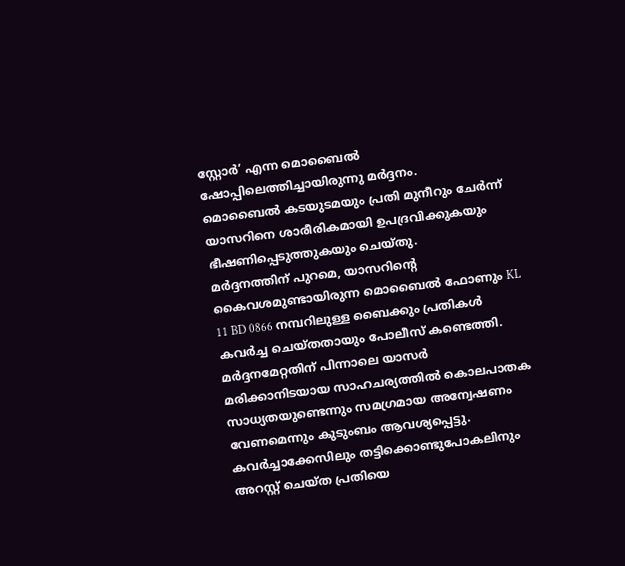സ്റ്റോർ’ എന്ന മൊബൈൽ ഷോപ്പിലെത്തിച്ചായിരുന്നു മർദ്ദനം.
മൊബൈൽ കടയുടമയും പ്രതി മുനീറും ചേർന്ന് യാസറിനെ ശാരീരികമായി ഉപദ്രവിക്കുകയും ഭീഷണിപ്പെടുത്തുകയും ചെയ്തു.
മർദ്ദനത്തിന് പുറമെ, യാസറിന്റെ കൈവശമുണ്ടായിരുന്ന മൊബൈൽ ഫോണും KL 11 BD 0866 നമ്പറിലുള്ള ബൈക്കും പ്രതികൾ കവർച്ച ചെയ്തതായും പോലീസ് കണ്ടെത്തി.
മർദ്ദനമേറ്റതിന് പിന്നാലെ യാസർ മരിക്കാനിടയായ സാഹചര്യത്തിൽ കൊലപാതക സാധ്യതയുണ്ടെന്നും സമഗ്രമായ അന്വേഷണം വേണമെന്നും കുടുംബം ആവശ്യപ്പെട്ടു.
കവർച്ചാക്കേസിലും തട്ടിക്കൊണ്ടുപോകലിനും അറസ്റ്റ് ചെയ്ത പ്രതിയെ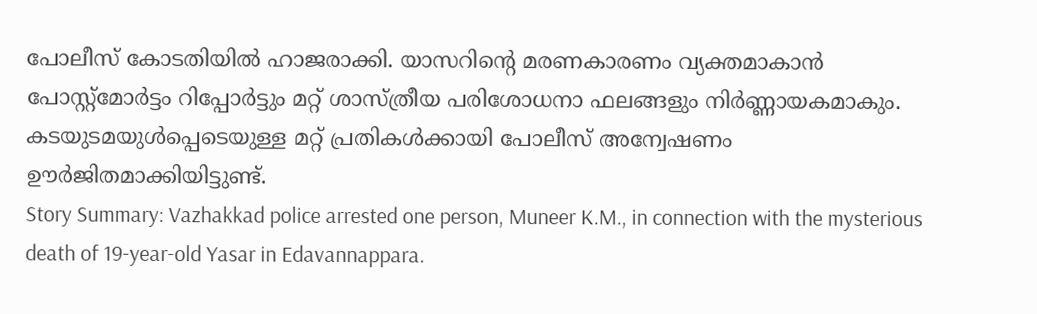പോലീസ് കോടതിയിൽ ഹാജരാക്കി. യാസറിന്റെ മരണകാരണം വ്യക്തമാകാൻ പോസ്റ്റ്മോർട്ടം റിപ്പോർട്ടും മറ്റ് ശാസ്ത്രീയ പരിശോധനാ ഫലങ്ങളും നിർണ്ണായകമാകും. കടയുടമയുൾപ്പെടെയുള്ള മറ്റ് പ്രതികൾക്കായി പോലീസ് അന്വേഷണം ഊർജിതമാക്കിയിട്ടുണ്ട്.
Story Summary: Vazhakkad police arrested one person, Muneer K.M., in connection with the mysterious death of 19-year-old Yasar in Edavannappara.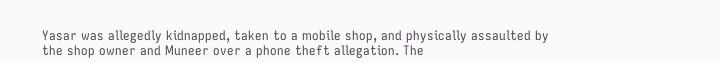Yasar was allegedly kidnapped, taken to a mobile shop, and physically assaulted by the shop owner and Muneer over a phone theft allegation. The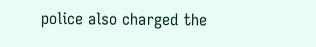police also charged the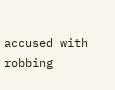accused with robbing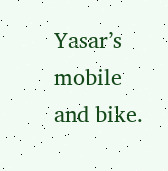Yasar’s mobile and bike.